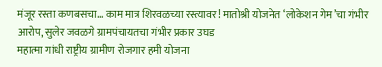मंजूर रस्ता कणबसचा… काम मात्र शिरवळच्या रस्त्यावर! मातोश्री योजनेत ‘लोकेशन गेम’चा गंभीर आरोप, सुलेर जवळगे ग्रामपंचायतचा गंभीर प्रकार उघड
महात्मा गांधी राष्ट्रीय ग्रामीण रोजगार हमी योजना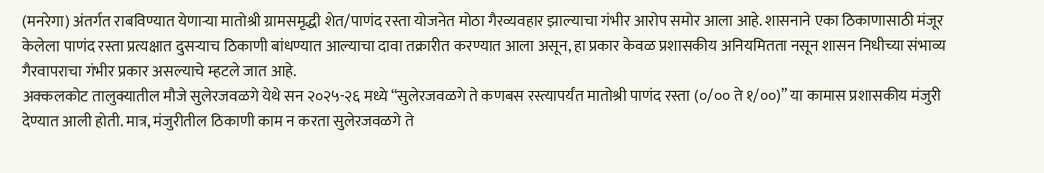(मनरेगा) अंतर्गत राबविण्यात येणाऱ्या मातोश्री ग्रामसमृद्धी शेत/पाणंद रस्ता योजनेत मोठा गैरव्यवहार झाल्याचा गंभीर आरोप समोर आला आहे. शासनाने एका ठिकाणासाठी मंजूर केलेला पाणंद रस्ता प्रत्यक्षात दुसऱ्याच ठिकाणी बांधण्यात आल्याचा दावा तक्रारीत करण्यात आला असून, हा प्रकार केवळ प्रशासकीय अनियमितता नसून शासन निधीच्या संभाव्य गैरवापराचा गंभीर प्रकार असल्याचे म्हटले जात आहे.
अक्कलकोट तालुक्यातील मौजे सुलेरजवळगे येथे सन २०२५-२६ मध्ये “सुलेरजवळगे ते कणबस रस्त्यापर्यंत मातोश्री पाणंद रस्ता (०/०० ते १/००)” या कामास प्रशासकीय मंजुरी देण्यात आली होती. मात्र, मंजुरीतील ठिकाणी काम न करता सुलेरजवळगे ते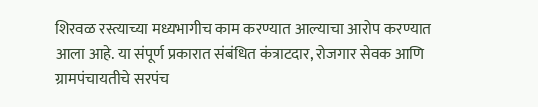शिरवळ रस्त्याच्या मध्यभागीच काम करण्यात आल्याचा आरोप करण्यात आला आहे. या संपूर्ण प्रकारात संबंधित कंत्राटदार, रोजगार सेवक आणि ग्रामपंचायतीचे सरपंच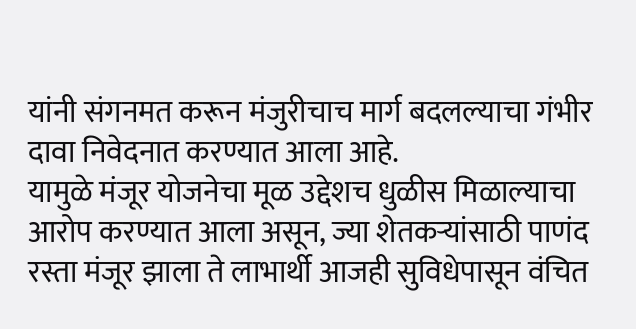यांनी संगनमत करून मंजुरीचाच मार्ग बदलल्याचा गंभीर दावा निवेदनात करण्यात आला आहे.
यामुळे मंजूर योजनेचा मूळ उद्देशच धुळीस मिळाल्याचा आरोप करण्यात आला असून, ज्या शेतकऱ्यांसाठी पाणंद रस्ता मंजूर झाला ते लाभार्थी आजही सुविधेपासून वंचित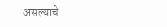असल्याचे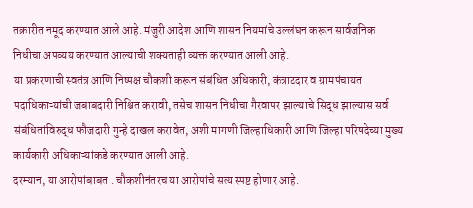तक्रारीत नमूद करण्यात आले आहे. मंजुरी आदेश आणि शासन नियमांचे उल्लंघन करून सार्वजनिक निधीचा अपव्यय करण्यात आल्याची शक्यताही व्यक्त करण्यात आली आहे.
या प्रकरणाची स्वतंत्र आणि निष्पक्ष चौकशी करून संबंधित अधिकारी, कंत्राटदार व ग्रामपंचायत पदाधिकाऱ्यांची जबाबदारी निश्चित करावी, तसेच शासन निधीचा गैरवापर झाल्याचे सिद्ध झाल्यास सर्व संबंधितांविरुद्ध फौजदारी गुन्हे दाखल करावेत, अशी मागणी जिल्हाधिकारी आणि जिल्हा परिषदेच्या मुख्य कार्यकारी अधिकाऱ्यांकडे करण्यात आली आहे.
दरम्यान, या आरोपांबाबत . चौकशीनंतरच या आरोपांचे सत्य स्पष्ट होणार आहे.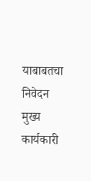याबाबतचा निवेदन मुख्य कार्यकारी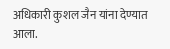अधिकारी कुशल जैन यांना देण्यात आला.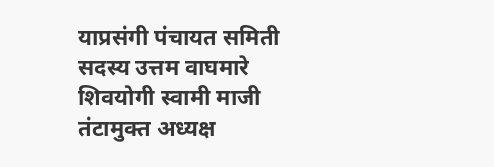याप्रसंगी पंचायत समिती सदस्य उत्तम वाघमारे शिवयोगी स्वामी माजी तंटामुक्त अध्यक्ष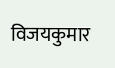विजयकुमार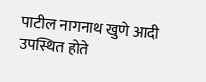पाटील नागनाथ खुणे आदी उपस्थित होते